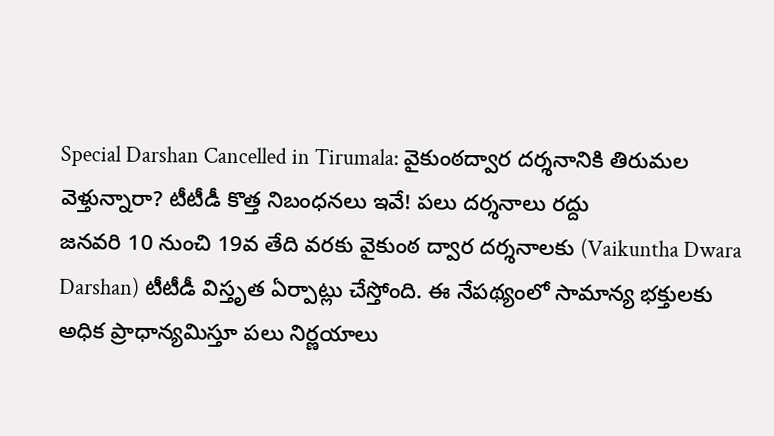Special Darshan Cancelled in Tirumala: వైకుంఠద్వార దర్శనానికి తిరుమల వెళ్తున్నారా? టీటీడీ కొత్త నిబంధనలు ఇవే! పలు దర్శనాలు రద్దు
జనవరి 10 నుంచి 19వ తేది వరకు వైకుంఠ ద్వార దర్శనాలకు (Vaikuntha Dwara Darshan) టీటీడీ విస్తృత ఏర్పాట్లు చేస్తోంది. ఈ నేపథ్యంలో సామాన్య భక్తులకు అధిక ప్రాధాన్యమిస్తూ పలు నిర్ణయాలు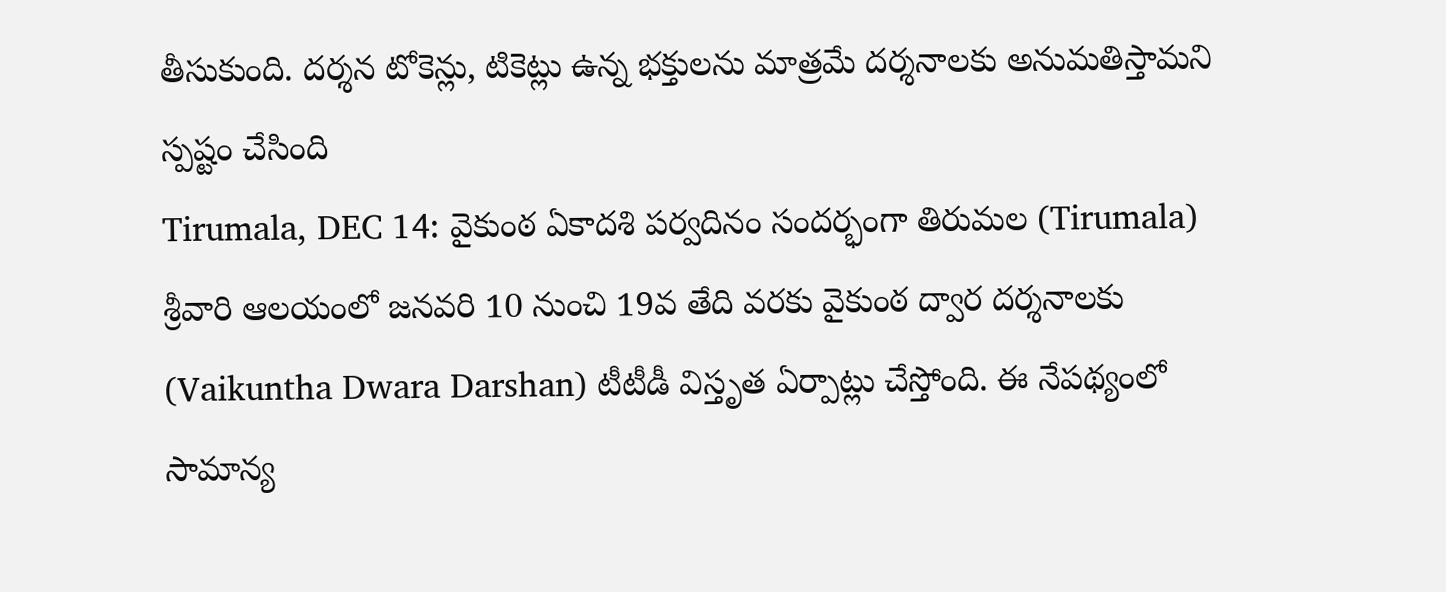తీసుకుంది. దర్శన టోకెన్లు, టికెట్లు ఉన్న భక్తులను మాత్రమే దర్శనాలకు అనుమతిస్తామని స్పష్టం చేసింది
Tirumala, DEC 14: వైకుంఠ ఏకాదశి పర్వదినం సందర్భంగా తిరుమల (Tirumala) శ్రీవారి ఆలయంలో జనవరి 10 నుంచి 19వ తేది వరకు వైకుంఠ ద్వార దర్శనాలకు (Vaikuntha Dwara Darshan) టీటీడీ విస్తృత ఏర్పాట్లు చేస్తోంది. ఈ నేపథ్యంలో సామాన్య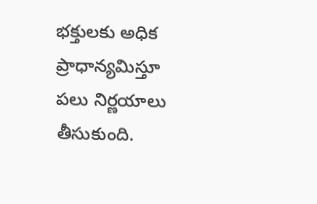భక్తులకు అధిక ప్రాధాన్యమిస్తూ పలు నిర్ణయాలు తీసుకుంది.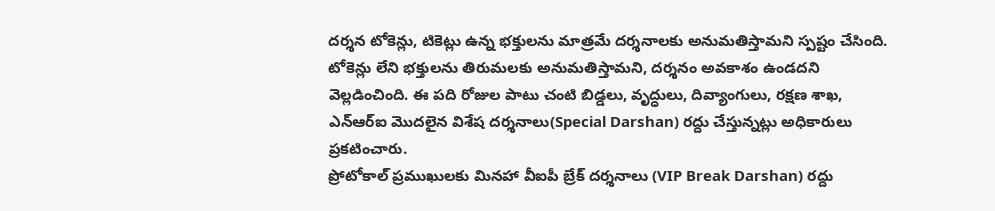దర్శన టోకెన్లు, టికెట్లు ఉన్న భక్తులను మాత్రమే దర్శనాలకు అనుమతిస్తామని స్పష్టం చేసింది. టోకెన్లు లేని భక్తులను తిరుమలకు అనుమతిస్తామని, దర్శనం అవకాశం ఉండదని వెల్లడించింది. ఈ పది రోజుల పాటు చంటి బిడ్డలు, వృద్ధులు, దివ్యాంగులు, రక్షణ శాఖ, ఎన్ఆర్ఐ మొదలైన విశేష దర్శనాలు(Special Darshan) రద్దు చేస్తున్నట్లు అధికారులు ప్రకటించారు.
ప్రోటోకాల్ ప్రముఖులకు మినహా వీఐపీ బ్రేక్ దర్శనాలు (VIP Break Darshan) రద్దు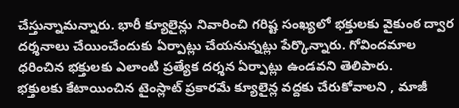చేస్తున్నామన్నారు. భారీ క్యూలైన్లు నివారించి గరిష్ట సంఖ్యలో భక్తులకు వైకుంఠ ద్వార దర్శనాలు చేయించేందుకు ఏర్పాట్లు చేయనున్నట్లు పేర్కొన్నారు. గోవిందమాల ధరించిన భక్తులకు ఎలాంటి ప్రత్యేక దర్శన ఏర్పాట్లు ఉండవని తెలిపారు.
భక్తులకు కేటాయించిన టైంస్లాట్ ప్రకారమే క్యూలైన్ల వద్దకు చేరుకోవాలని , మాజీ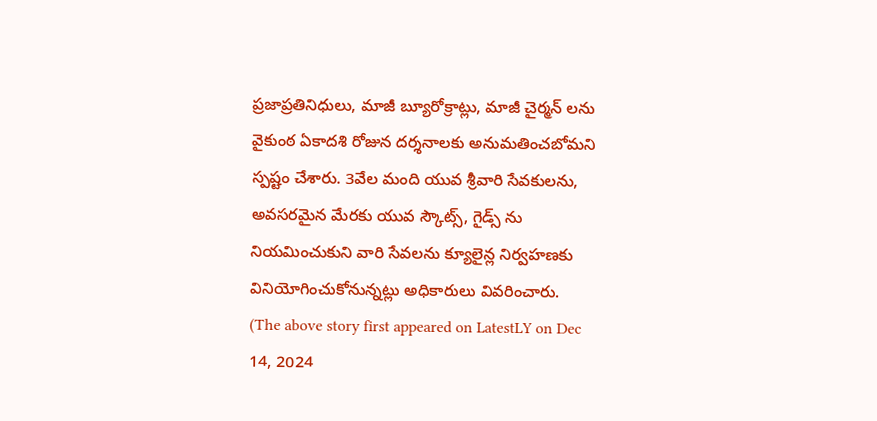ప్రజాప్రతినిధులు, మాజీ బ్యూరోక్రాట్లు, మాజీ చైర్మన్ లను వైకుంఠ ఏకాదశి రోజున దర్శనాలకు అనుమతించబోమని స్పష్టం చేశారు. 3వేల మంది యువ శ్రీవారి సేవకులను, అవసరమైన మేరకు యువ స్కౌట్స్, గైడ్స్ ను నియమించుకుని వారి సేవలను క్యూలైన్ల నిర్వహణకు వినియోగించుకోనున్నట్లు అధికారులు వివరించారు.
(The above story first appeared on LatestLY on Dec 14, 2024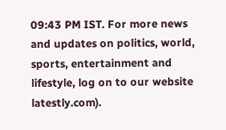09:43 PM IST. For more news and updates on politics, world, sports, entertainment and lifestyle, log on to our website latestly.com).